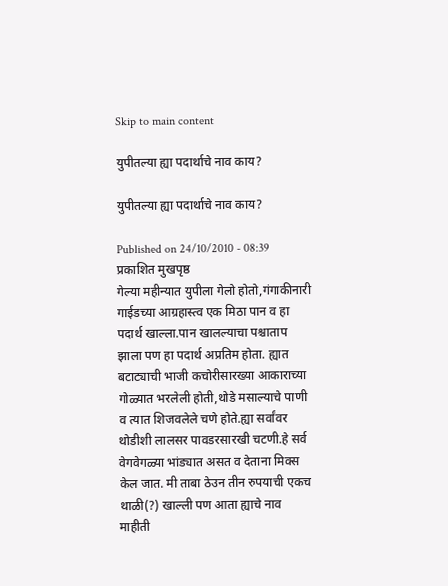Skip to main content

युपीतल्या ह्या पदार्थाचे नाव काय?

युपीतल्या ह्या पदार्थाचे नाव काय?

Published on 24/10/2010 - 08:39 प्रकाशित मुखपृष्ठ
गेल्या महीन्यात युपीला गेलो होतो,गंगाकीनारी गाईडच्या आग्रहास्त्व एक मिठा पान व हा पदार्थ खाल्ला.पान खालल्याचा पश्चाताप झाला पण हा पदार्थ अप्रतिम होता. ह्यात बटाट्याची भाजी कचोरीसारख्या आकाराच्या गोळ्यात भरलेली होती,थोडे मसाल्याचे पाणी व त्यात शिजवलेले चणे होते.ह्या सर्वांवर थोडीशी लालसर पावडरसारखी चटणी.हे सर्व वेगवेगळ्या भांड्यात असत व देताना मिक्स केल जात. मी ताबा ठेउन तीन रुपयाची एकच थाळी(?) खाल्ली पण आता ह्याचे नाव माहीती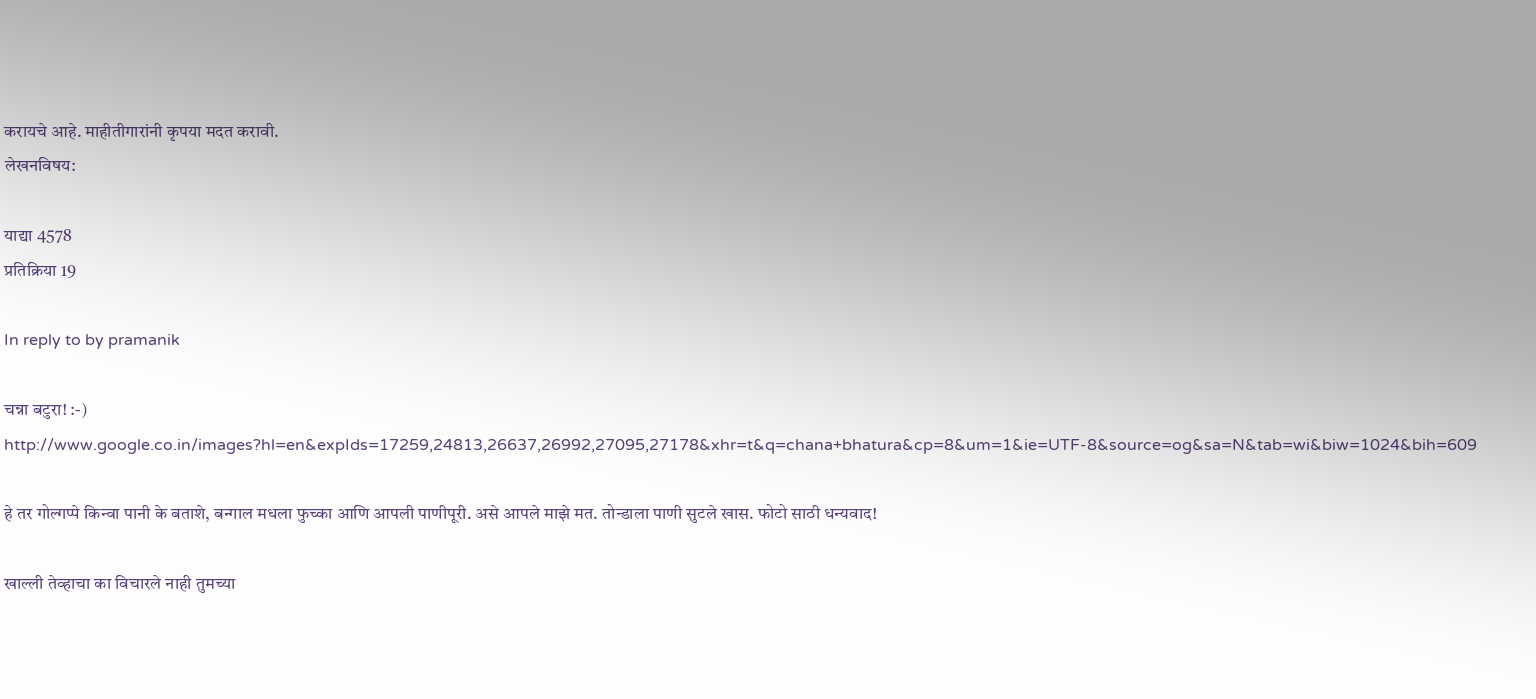करायचे आहे. माहीतीगारांनी कृपया मदत करावी.
लेखनविषय:

याद्या 4578
प्रतिक्रिया 19

In reply to by pramanik

चन्ना बटुरा! :-) http://www.google.co.in/images?hl=en&expIds=17259,24813,26637,26992,27095,27178&xhr=t&q=chana+bhatura&cp=8&um=1&ie=UTF-8&source=og&sa=N&tab=wi&biw=1024&bih=609

हे तर गोल्गप्पे किन्वा पानी के बताशे, बन्गाल मधला फुच्का आणि आपली पाणीपूरी. असे आपले माझे मत. तोन्डाला पाणी सुटले खास. फोटो साठी धन्यवाद!

खाल्ली तेव्हाचा का विचारले नाही तुमच्या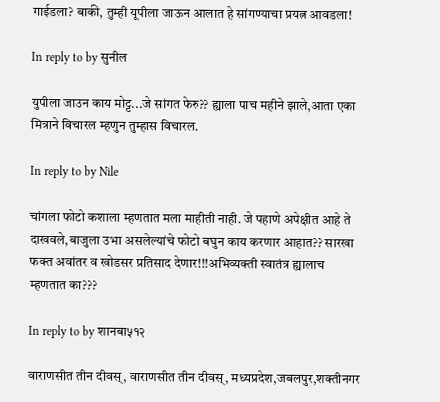गाईडला? बाकी, तुम्ही यूपीला जाऊन आलात हे सांगण्याचा प्रयत्न आवडला!

In reply to by सुनील

युपीला जाउन काय मोट्ट...जे सांगत फेरु?? ह्याला पाच महीने झाले,आता एका मित्राने विचारल म्हणुन तुम्हास विचारल.

In reply to by Nile

चांगला फोटो कशाला म्हणतात मला माहीती नाही. जे पहाणे अपेक्षीत आहे ते दाखवले,बाजुला उभा असलेल्यांचे फोटो बघुन काय करणार आहात?? सारखा फक्त अवांतर व खोडसर प्रतिसाद देणार!!!अभिव्यक्ती स्वातंत्र ह्यालाच म्हणतात का???

In reply to by शानबा५१२

वाराणसीत तीन दीवस्, वाराणसीत तीन दीवस्, मध्यप्रदेश,जबलपुर,शक्तीनगर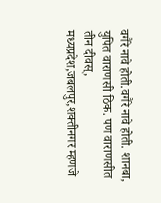वगैरे नावे होती.वगैरे नावे होती. शानबा, युपित वाराणसी ठिक. पण वाराणसीत तीन दीवस्, मध्यप्रदेश,जबलपुर,शक्तीनगर म्हणजे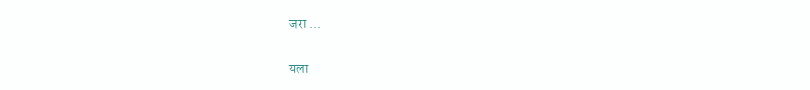जरा ...

यला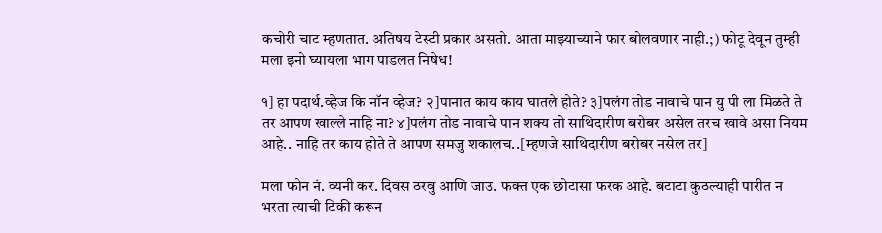कचोरी चाट म्हणतात. अतिषय टेस्टी प्रकार असतो. आता माझ्याच्याने फार बोलवणार नाही.;) फोटू देवून तुम्ही मला इनो घ्यायला भाग पाडलत निषेध!

१] हा पदार्थ.व्हेज कि नॉन व्हेज? २]पानात काय काय घातले होते? ३]पलंग तोड नावाचे पान यु पी ला मिळते ते तर आपण खाल्ले नाहि ना? ४]पलंग तोड नावाचे पान शक्य तो साथिदारीण बरोबर असेल तरच खावे असा नियम आहे.. नाहि तर काय होते ते आपण समजु शकालच..[म्हणजे साथिदारीण बरोबर नसेल तर]

मला फोन नं. व्यनी कर. दिवस ठरवु आणि जाउ. फक्त एक छोटासा फरक आहे. बटाटा कुठल्याही पारीत न भरता त्याची टिकी करून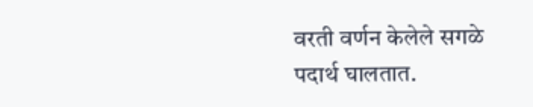वरती वर्णन केलेले सगळे पदार्थ घालतात.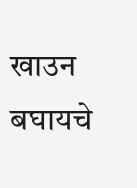खाउन बघायचे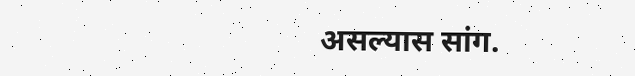असल्यास सांग.